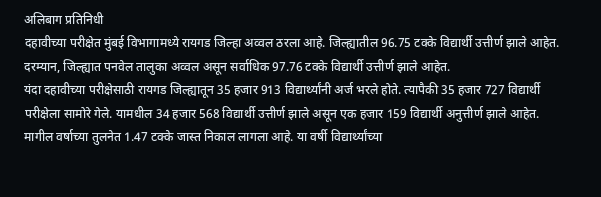अलिबाग प्रतिनिधी
दहावीच्या परीक्षेत मुंबई विभागामध्ये रायगड जिल्हा अव्वल ठरला आहे. जिल्ह्यातील 96.75 टक्के विद्यार्थी उत्तीर्ण झाले आहेत. दरम्यान, जिल्ह्यात पनवेल तालुका अव्वल असून सर्वाधिक 97.76 टक्के विद्यार्थी उत्तीर्ण झाले आहेत.
यंदा दहावीच्या परीक्षेसाठी रायगड जिल्ह्यातून 35 हजार 913 विद्यार्थ्यांनी अर्ज भरले होते. त्यापैकी 35 हजार 727 विद्यार्थी परीक्षेला सामोरे गेले. यामधील 34 हजार 568 विद्यार्थी उत्तीर्ण झाले असून एक हजार 159 विद्यार्थी अनुत्तीर्ण झाले आहेत. मागील वर्षाच्या तुलनेत 1.47 टक्के जास्त निकाल लागला आहे. या वर्षी विद्यार्थ्यांच्या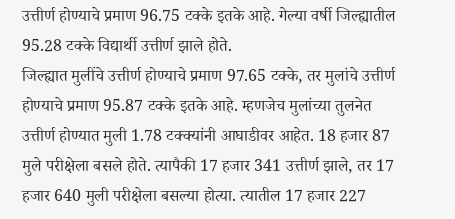उत्तीर्ण होण्याचे प्रमाण 96.75 टक्के इतके आहे. गेल्या वर्षी जिल्ह्यातील 95.28 टक्के विद्यार्थी उत्तीर्ण झाले होते.
जिल्ह्यात मुलींचे उत्तीर्ण होण्याचे प्रमाण 97.65 टक्के, तर मुलांचे उत्तीर्ण होण्याचे प्रमाण 95.87 टक्के इतके आहे. म्हणजेच मुलांच्या तुलनेत उत्तीर्ण होण्यात मुली 1.78 टक्क्यांनी आघाडीवर आहेत. 18 हजार 87 मुले परीक्षेला बसले होते. त्यापैकी 17 हजार 341 उत्तीर्ण झाले, तर 17 हजार 640 मुली परीक्षेला बसल्या होत्या. त्यातील 17 हजार 227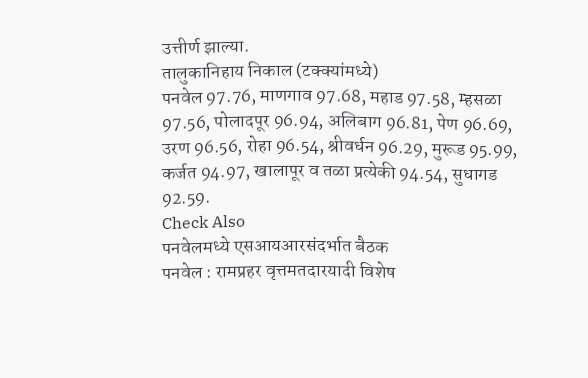उत्तीर्ण झाल्या.
तालुकानिहाय निकाल (टक्क्यांमध्ये)
पनवेल 97.76, माणगाव 97.68, महाड 97.58, म्हसळा 97.56, पोलादपूर 96.94, अलिबाग 96.81, पेण 96.69, उरण 96.56, रोहा 96.54, श्रीवर्धन 96.29, मुरूड 95.99, कर्जत 94.97, खालापूर व तळा प्रत्येकी 94.54, सुधागड 92.59.
Check Also
पनवेलमध्ये एसआयआरसंदर्भात बैठक
पनवेल : रामप्रहर वृत्तमतदारयादी विशेष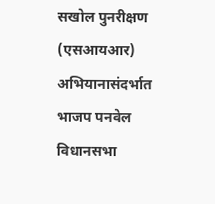सखोल पुनरीक्षण (एसआयआर) अभियानासंदर्भात भाजप पनवेल विधानसभा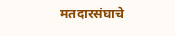मतदारसंघाचे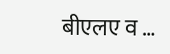बीएलए व …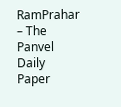RamPrahar – The Panvel Daily Paper